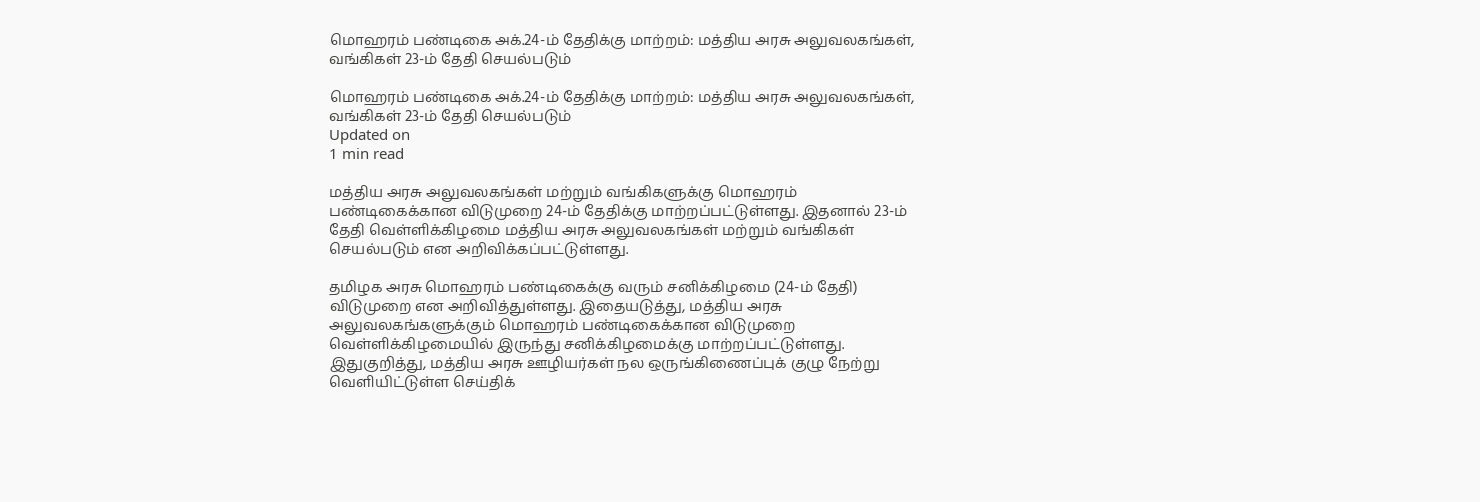மொஹரம் பண்டிகை அக்.24-ம் தேதிக்கு மாற்றம்: மத்திய அரசு அலுவலகங்கள், வங்கிகள் 23-ம் தேதி செயல்படும்

மொஹரம் பண்டிகை அக்.24-ம் தேதிக்கு மாற்றம்: மத்திய அரசு அலுவலகங்கள், வங்கிகள் 23-ம் தேதி செயல்படும்
Updated on
1 min read

மத்திய அரசு அலுவலகங்கள் மற்றும் வங்கிகளுக்கு மொஹரம் பண்டிகைக்கான விடுமுறை 24-ம் தேதிக்கு மாற்றப்பட்டுள்ளது. இதனால் 23-ம் தேதி வெள்ளிக்கிழமை மத்திய அரசு அலுவலகங்கள் மற்றும் வங்கிகள் செயல்படும் என அறிவிக்கப்பட்டுள்ளது.

தமிழக அரசு மொஹரம் பண்டிகைக்கு வரும் சனிக்கிழமை (24-ம் தேதி) விடுமுறை என அறிவித்துள்ளது. இதையடுத்து, மத்திய அரசு அலுவலகங்களுக்கும் மொஹரம் பண்டிகைக்கான விடுமுறை வெள்ளிக்கிழமையில் இருந்து சனிக்கிழமைக்கு மாற்றப்பட்டுள்ளது. இதுகுறித்து, மத்திய அரசு ஊழியர்கள் நல ஒருங்கிணைப்புக் குழு நேற்று வெளியிட்டுள்ள செய்திக்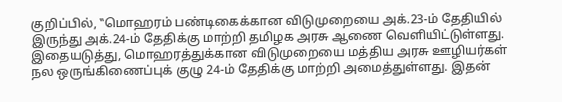குறிப்பில், ‛‛மொஹரம் பண்டிகைக்கான விடுமுறையை அக்.23-ம் தேதியில் இருந்து அக்.24-ம் தேதிக்கு மாற்றி தமிழக அரசு ஆணை வெளியிட்டுள்ளது. இதையடுத்து, மொஹரத்துக்கான விடுமுறையை மத்திய அரசு ஊழியர்கள் நல ஒருங்கிணைப்புக் குழு 24-ம் தேதிக்கு மாற்றி அமைத்துள்ளது. இதன்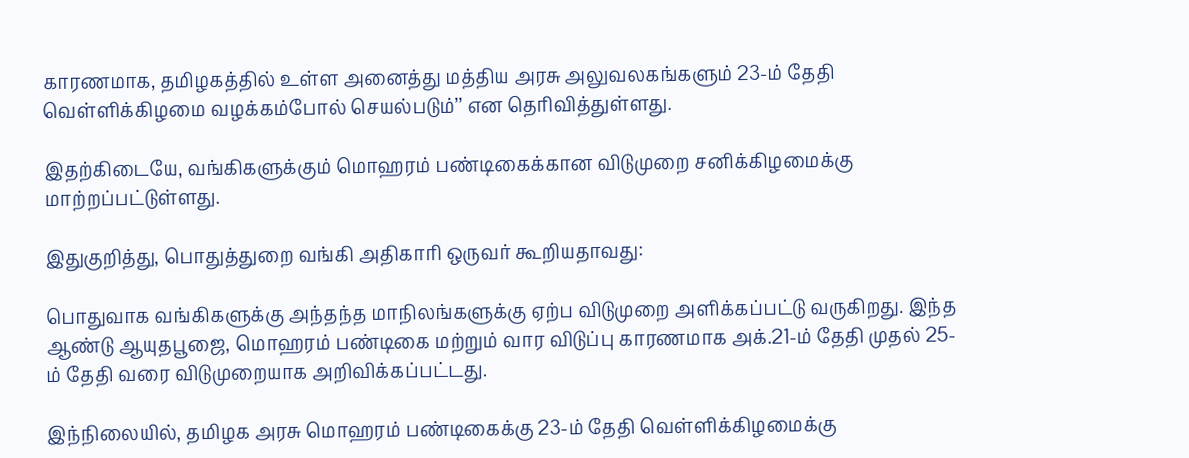காரணமாக, தமிழகத்தில் உள்ள அனைத்து மத்திய அரசு அலுவலகங்களும் 23-ம் தேதி வெள்ளிக்கிழமை வழக்கம்போல் செயல்படும்’’ என தெரிவித்துள்ளது.

இதற்கிடையே, வங்கிகளுக்கும் மொஹரம் பண்டிகைக்கான விடுமுறை சனிக்கிழமைக்கு மாற்றப்பட்டுள்ளது.

இதுகுறித்து, பொதுத்துறை வங்கி அதிகாரி ஒருவர் கூறியதாவது:

பொதுவாக வங்கிகளுக்கு அந்தந்த மாநிலங்களுக்கு ஏற்ப விடுமுறை அளிக்கப்பட்டு வருகிறது. இந்த ஆண்டு ஆயுதபூஜை, மொஹரம் பண்டிகை மற்றும் வார விடுப்பு காரணமாக அக்.21-ம் தேதி முதல் 25-ம் தேதி வரை விடுமுறையாக அறிவிக்கப்பட்டது.

இந்நிலையில், தமிழக அரசு மொஹரம் பண்டிகைக்கு 23-ம் தேதி வெள்ளிக்கிழமைக்கு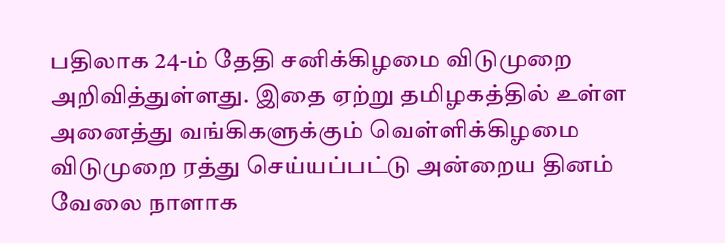பதிலாக 24-ம் தேதி சனிக்கிழமை விடுமுறை அறிவித்துள்ளது. இதை ஏற்று தமிழகத்தில் உள்ள அனைத்து வங்கிகளுக்கும் வெள்ளிக்கிழமை விடுமுறை ரத்து செய்யப்பட்டு அன்றைய தினம் வேலை நாளாக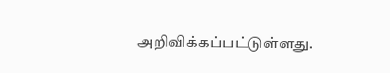அறிவிக்கப்பட்டுள்ளது.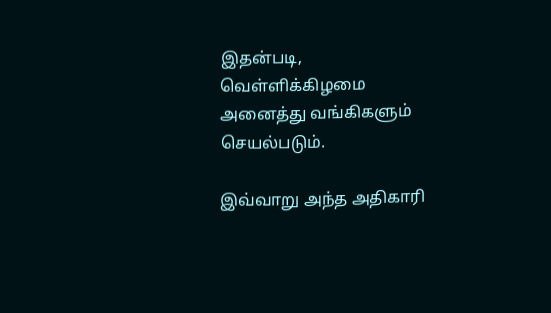இதன்படி, வெள்ளிக்கிழமை அனைத்து வங்கிகளும் செயல்படும்.

இவ்வாறு அந்த அதிகாரி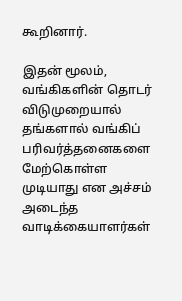கூறினார்.

இதன் மூலம், வங்கிகளின் தொடர் விடுமுறையால் தங்களால் வங்கிப் பரிவர்த்தனைகளை மேற்கொள்ள முடியாது என அச்சம் அடைந்த வாடிக்கையாளர்கள்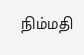நிம்மதி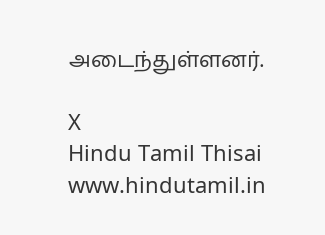அடைந்துள்ளனர்.

X
Hindu Tamil Thisai
www.hindutamil.in